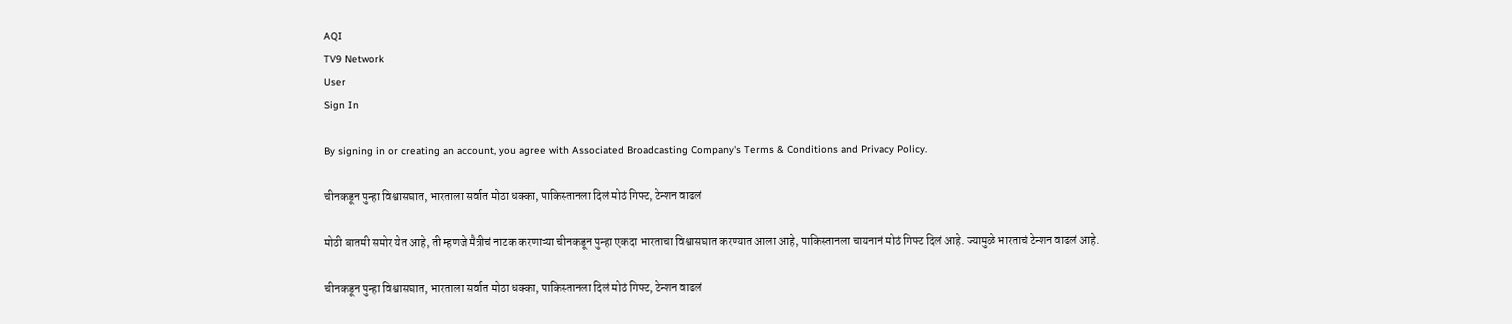AQI
TV9 Network
User
Sign In

By signing in or creating an account, you agree with Associated Broadcasting Company's Terms & Conditions and Privacy Policy.

चीनकडून पुन्हा विश्वासघात, भारताला सर्वात मोठा धक्का, पाकिस्तानला दिलं मोठं गिफ्ट, टेन्शन वाढलं

मोठी बातमी समोर येत आहे, ती म्हणजे मैत्रीचं नाटक करणाऱ्या चीनकडून पुन्हा एकदा भारताचा विश्वासघात करण्यात आला आहे, पाकिस्तानला चायनानं मोठं गिफ्ट दिलं आहे. ज्यामुळे भारताचं टेन्शन वाढलं आहे.

चीनकडून पुन्हा विश्वासघात, भारताला सर्वात मोठा धक्का, पाकिस्तानला दिलं मोठं गिफ्ट, टेन्शन वाढलं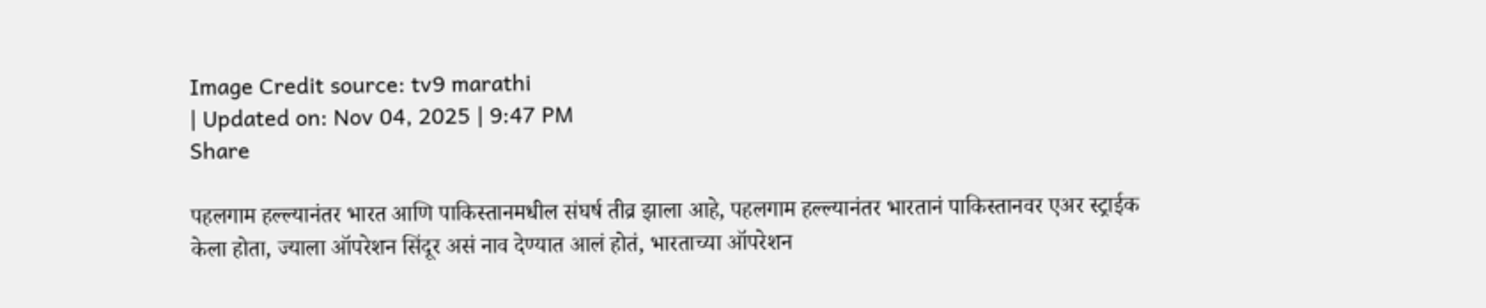Image Credit source: tv9 marathi
| Updated on: Nov 04, 2025 | 9:47 PM
Share

पहलगाम हल्ल्यानंतर भारत आणि पाकिस्तानमधील संघर्ष तीव्र झाला आहे, पहलगाम हल्ल्यानंतर भारतानं पाकिस्तानवर एअर स्ट्राईक केला होता, ज्याला ऑपरेशन सिंदूर असं नाव देण्यात आलं होतं, भारताच्या ऑपरेशन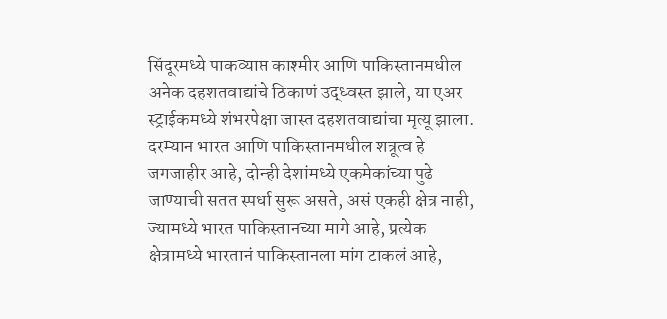सिंदूरमध्ये पाकव्याप्त काश्मीर आणि पाकिस्तानमधील अनेक दहशतवाद्यांचे ठिकाणं उद्ध्वस्त झाले, या एअर स्ट्राईकमध्ये शंभरपेक्षा जास्त दहशतवाद्यांचा मृत्यू झाला. दरम्यान भारत आणि पाकिस्तानमधील शत्रूत्व हे जगजाहीर आहे, दोन्ही देशांमध्ये एकमेकांच्या पुढे जाण्याची सतत स्पर्धा सुरू असते, असं एकही क्षेत्र नाही, ज्यामध्ये भारत पाकिस्तानच्या मागे आहे, प्रत्येक क्षेत्रामध्ये भारतानं पाकिस्तानला मांग टाकलं आहे,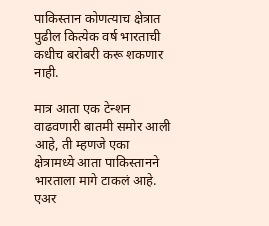पाकिस्तान कोणत्याच क्षेत्रात पुढील कित्येक वर्ष भारताची कधीच बरोबरी करू शकणार नाही.

मात्र आता एक टेन्शन वाढवणारी बातमी समोर आली आहे, ती म्हणजे एका क्षेत्रामध्ये आता पाकिस्तानने भारताला मागे टाकलं आहे. एअर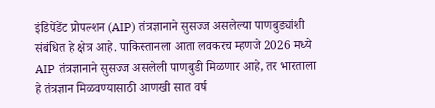इंडिपेंडेंट प्रोपल्शन (AIP) तंत्रज्ञानाने सुसज्ज असलेल्या पाणबुड्यांशी संबंधित हे क्षेत्र आहे. पाकिस्तानला आता लवकरच म्हणजे 2026 मध्ये AIP तंत्रज्ञानाने सुसज्ज असलेली पाणबुडी मिळणार आहे, तर भारताला हे तंत्रज्ञान मिळवण्यासाठी आणखी सात वर्ष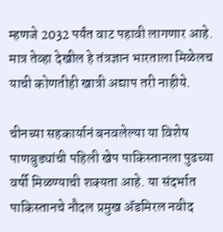म्हणजे 2032 पर्यंत वाट पहावी लागणार आहे. मात्र तेव्हा देखील हे तंत्रज्ञान भारताला मिळेलच याची कोणतीही खात्री अद्याप तरी नाहीये.

चीनच्या सहकार्यानं बनवलेल्या या विशेष पाणबुड्यांची पहिली खेप पाकिस्तानला पुढच्या वर्षी मिळण्याची शक्यता आहे. या संदर्भात पाकिस्तानचे नौदल प्रमुख ॲडमिरल नवीद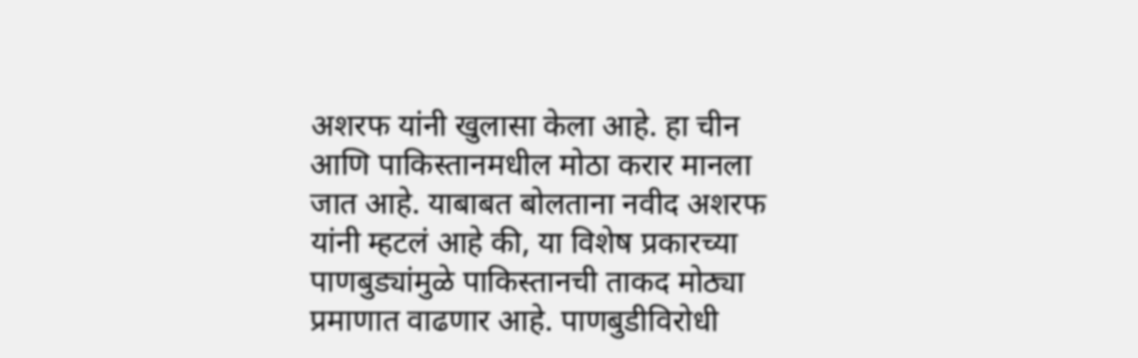अशरफ यांनी खुलासा केला आहे. हा चीन आणि पाकिस्तानमधील मोठा करार मानला जात आहे. याबाबत बोलताना नवीद अशरफ यांनी म्हटलं आहे की, या विशेष प्रकारच्या पाणबुड्यांमुळे पाकिस्तानची ताकद मोठ्या प्रमाणात वाढणार आहे. पाणबुडीविरोधी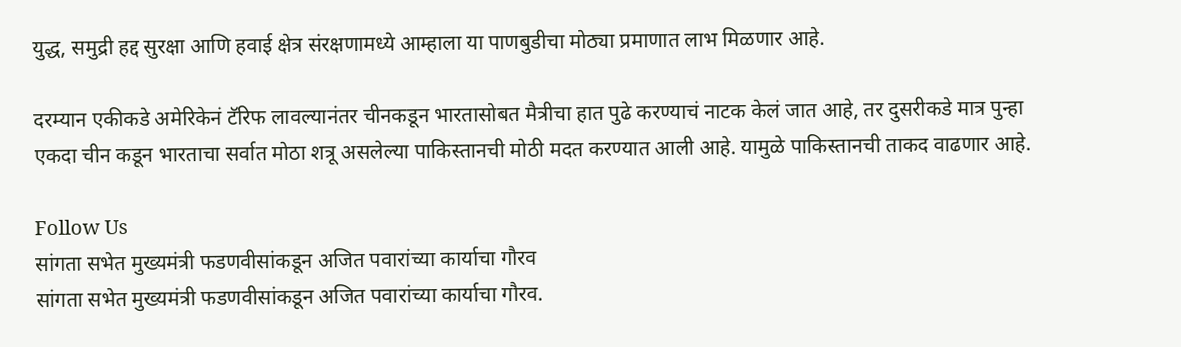युद्ध, समुद्री हद्द सुरक्षा आणि हवाई क्षेत्र संरक्षणामध्ये आम्हाला या पाणबुडीचा मोठ्या प्रमाणात लाभ मिळणार आहे.

दरम्यान एकीकडे अमेरिकेनं टॅरिफ लावल्यानंतर चीनकडून भारतासोबत मैत्रीचा हात पुढे करण्याचं नाटक केलं जात आहे, तर दुसरीकडे मात्र पुन्हा एकदा चीन कडून भारताचा सर्वात मोठा शत्रू असलेल्या पाकिस्तानची मोठी मदत करण्यात आली आहे. यामुळे पाकिस्तानची ताकद वाढणार आहे.

Follow Us
सांगता सभेत मुख्यमंत्री फडणवीसांकडून अजित पवारांच्या कार्याचा गौरव
सांगता सभेत मुख्यमंत्री फडणवीसांकडून अजित पवारांच्या कार्याचा गौरव.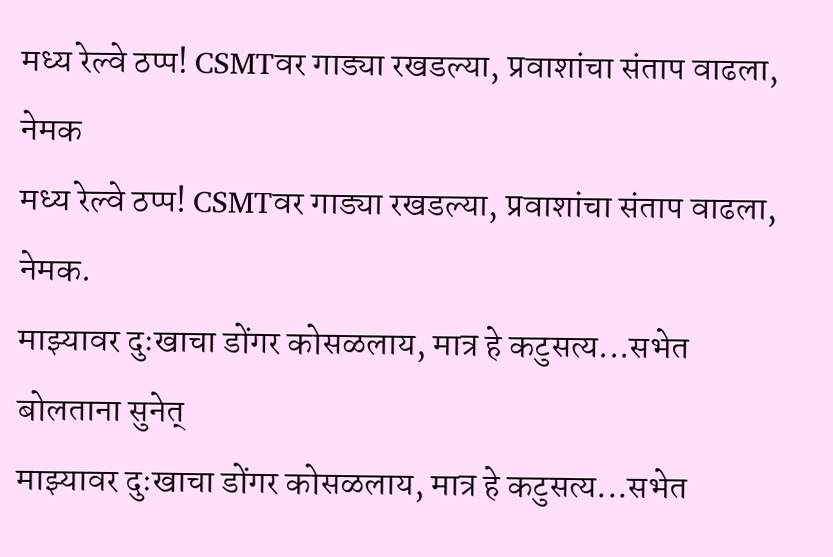मध्य रेल्वे ठप्प! CSMTवर गाड्या रखडल्या, प्रवाशांचा संताप वाढला, नेमक
मध्य रेल्वे ठप्प! CSMTवर गाड्या रखडल्या, प्रवाशांचा संताप वाढला, नेमक.
माझ्यावर दुःखाचा डोंगर कोसळलाय, मात्र हे कटुसत्य...सभेत बोलताना सुनेत्
माझ्यावर दुःखाचा डोंगर कोसळलाय, मात्र हे कटुसत्य...सभेत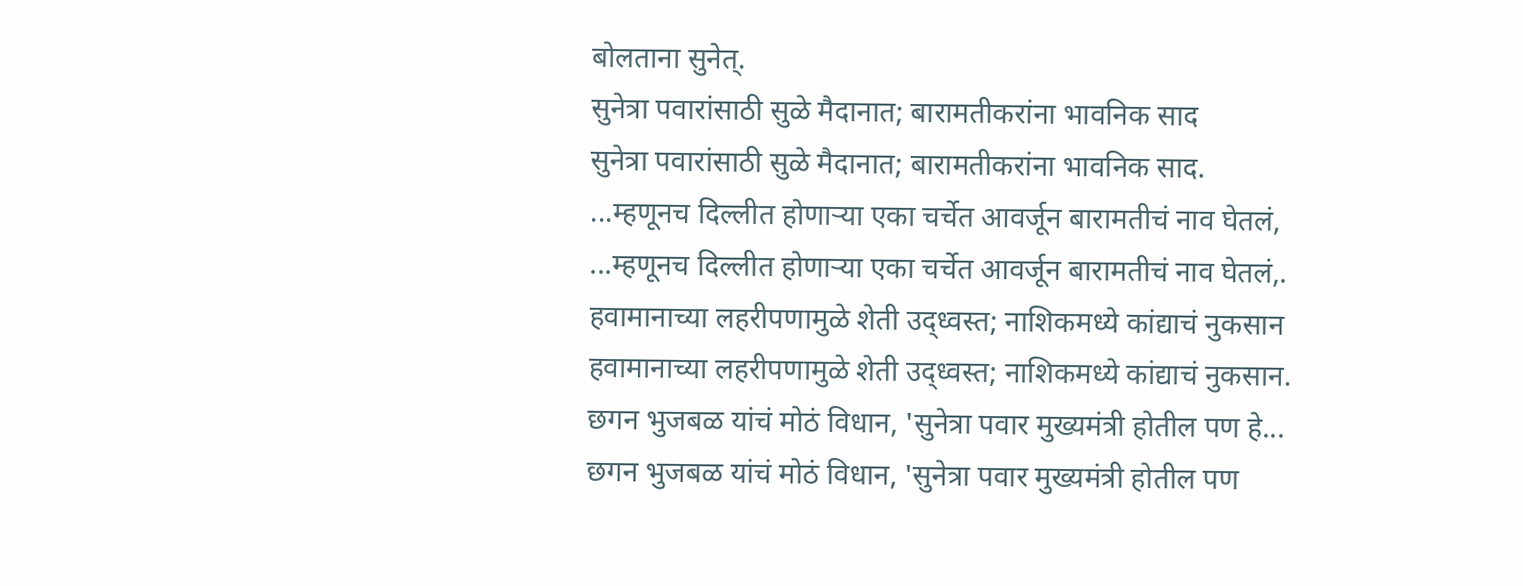बोलताना सुनेत्.
सुनेत्रा पवारांसाठी सुळे मैदानात; बारामतीकरांना भावनिक साद
सुनेत्रा पवारांसाठी सुळे मैदानात; बारामतीकरांना भावनिक साद.
...म्हणूनच दिल्लीत होणाऱ्या एका चर्चेत आवर्जून बारामतीचं नाव घेतलं,
...म्हणूनच दिल्लीत होणाऱ्या एका चर्चेत आवर्जून बारामतीचं नाव घेतलं,.
हवामानाच्या लहरीपणामुळे शेती उद्ध्वस्त; नाशिकमध्ये कांद्याचं नुकसान
हवामानाच्या लहरीपणामुळे शेती उद्ध्वस्त; नाशिकमध्ये कांद्याचं नुकसान.
छगन भुजबळ यांचं मोठं विधान, 'सुनेत्रा पवार मुख्यमंत्री होतील पण हे...
छगन भुजबळ यांचं मोठं विधान, 'सुनेत्रा पवार मुख्यमंत्री होतील पण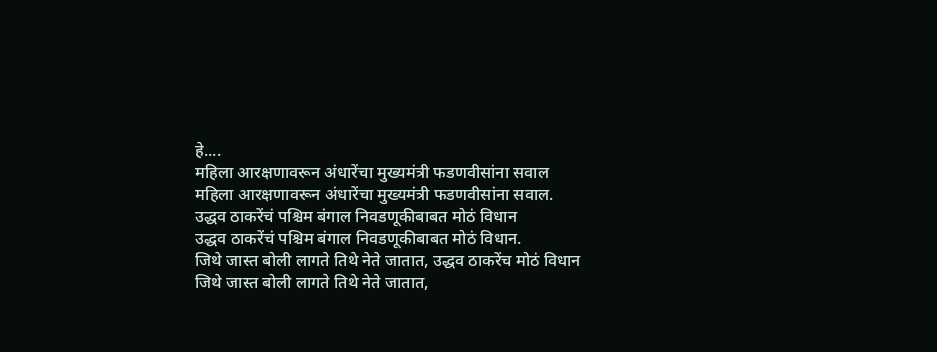हे....
महिला आरक्षणावरून अंधारेंचा मुख्यमंत्री फडणवीसांना सवाल
महिला आरक्षणावरून अंधारेंचा मुख्यमंत्री फडणवीसांना सवाल.
उद्धव ठाकरेंचं पश्चिम बंगाल निवडणूकीबाबत मोठं विधान
उद्धव ठाकरेंचं पश्चिम बंगाल निवडणूकीबाबत मोठं विधान.
जिथे जास्त बोली लागते तिथे नेते जातात, उद्धव ठाकरेंच मोठं विधान
जिथे जास्त बोली लागते तिथे नेते जातात,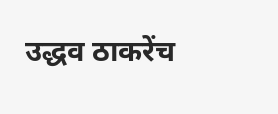उद्धव ठाकरेंच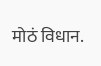मोठं विधान.